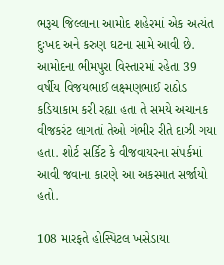ભરૂચ જિલ્લાના આમોદ શહેરમાં એક અત્યંત દુઃખદ અને કરુણ ઘટના સામે આવી છે. આમોદના ભીમપુરા વિસ્તારમાં રહેતા 39 વર્ષીય વિજયભાઈ લક્ષ્મણભાઈ રાઠોડ કડિયાકામ કરી રહ્યા હતા તે સમયે અચાનક વીજકરંટ લાગતાં તેઓ ગંભીર રીતે દાઝી ગયા હતા. શોર્ટ સર્કિટ કે વીજવાયરના સંપર્કમાં આવી જવાના કારણે આ અકસ્માત સર્જાયો હતો.

108 મારફતે હોસ્પિટલ ખસેડાયા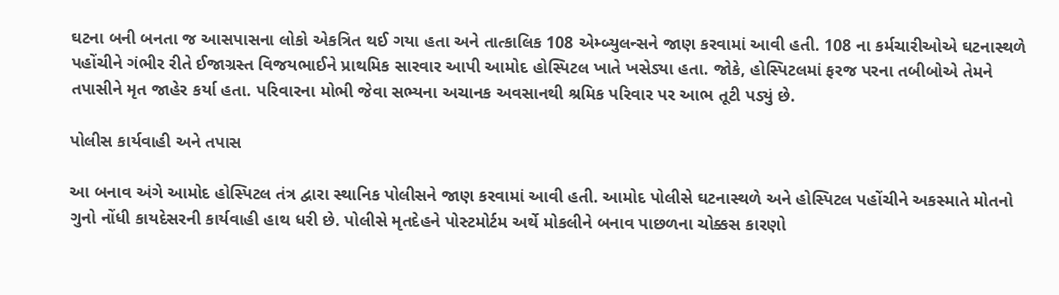ઘટના બની બનતા જ આસપાસના લોકો એકત્રિત થઈ ગયા હતા અને તાત્કાલિક 108 એમ્બ્યુલન્સને જાણ કરવામાં આવી હતી. 108 ના કર્મચારીઓએ ઘટનાસ્થળે પહોંચીને ગંભીર રીતે ઈજાગ્રસ્ત વિજયભાઈને પ્રાથમિક સારવાર આપી આમોદ હોસ્પિટલ ખાતે ખસેડ્યા હતા. જોકે, હોસ્પિટલમાં ફરજ પરના તબીબોએ તેમને તપાસીને મૃત જાહેર કર્યા હતા. પરિવારના મોભી જેવા સભ્યના અચાનક અવસાનથી શ્રમિક પરિવાર પર આભ તૂટી પડ્યું છે.

પોલીસ કાર્યવાહી અને તપાસ

આ બનાવ અંગે આમોદ હોસ્પિટલ તંત્ર દ્વારા સ્થાનિક પોલીસને જાણ કરવામાં આવી હતી. આમોદ પોલીસે ઘટનાસ્થળે અને હોસ્પિટલ પહોંચીને અકસ્માતે મોતનો ગુનો નોંધી કાયદેસરની કાર્યવાહી હાથ ધરી છે. પોલીસે મૃતદેહને પોસ્ટમોર્ટમ અર્થે મોકલીને બનાવ પાછળના ચોક્કસ કારણો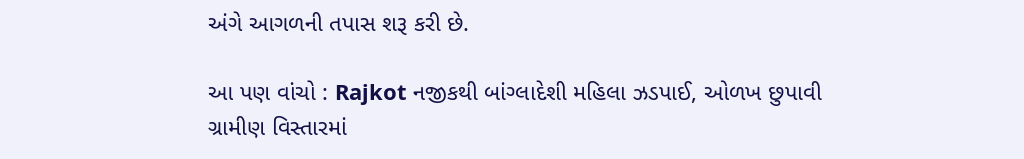અંગે આગળની તપાસ શરૂ કરી છે.

આ પણ વાંચો : Rajkot નજીકથી બાંગ્લાદેશી મહિલા ઝડપાઈ, ઓળખ છુપાવી ગ્રામીણ વિસ્તારમાં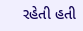રહેતી હતી